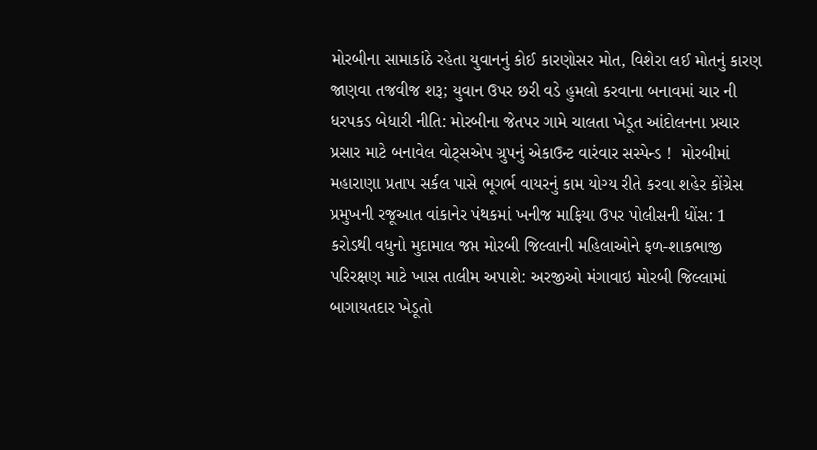મોરબીના સામાકાંઠે રહેતા યુવાનનું કોઈ કારણોસર મોત, વિશેરા લઈ મોતનું કારણ જાણવા તજવીજ શરૂ; યુવાન ઉપર છરી વડે હુમલો કરવાના બનાવમાં ચાર ની ધરપકડ બેધારી નીતિ: મોરબીના જેતપર ગામે ચાલતા ખેડૂત આંદોલનના પ્રચાર પ્રસાર માટે બનાવેલ વોટ્સએપ ગ્રુપનું એકાઉન્ટ વારંવાર સસ્પેન્ડ !  મોરબીમાં મહારાણા પ્રતાપ સર્કલ પાસે ભૂગર્ભ વાયરનું કામ યોગ્ય રીતે કરવા શહેર કોંગ્રેસ પ્રમુખની રજૂઆત વાંકાનેર પંથકમાં ખનીજ માફિયા ઉપર પોલીસની ધોંસ: 1 કરોડથી વધુનો મુદામાલ જપ્ત મોરબી જિલ્લાની મહિલાઓને ફળ-શાકભાજી પરિરક્ષણ માટે ખાસ તાલીમ અપાશે: અરજીઓ મંગાવાઇ મોરબી જિલ્લામાં બાગાયતદાર ખેડૂતો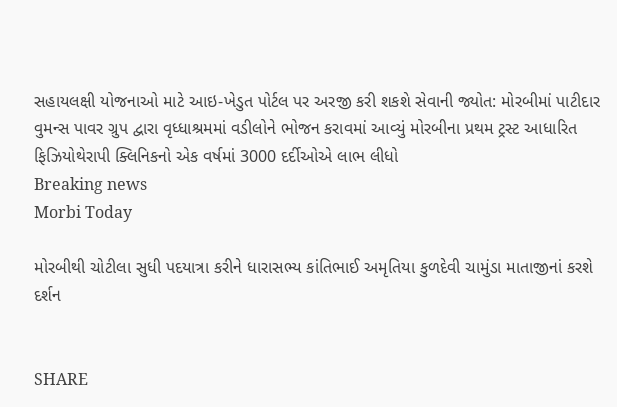સહાયલક્ષી યોજનાઓ માટે આઇ-ખેડુત પોર્ટલ પર અરજી કરી શકશે સેવાની જ્યોત: મોરબીમાં પાટીદાર વુમન્સ પાવર ગ્રુપ દ્વારા વૃધ્ધાશ્રમમાં વડીલોને ભોજન કરાવમાં આવ્યું મોરબીના પ્રથમ ટ્રસ્ટ આધારિત ફિઝિયોથેરાપી ક્લિનિકનો એક વર્ષમાં 3000 દર્દીઓએ લાભ લીધો
Breaking news
Morbi Today

મોરબીથી ચોટીલા સુધી પદયાત્રા કરીને ધારાસભ્ય કાંતિભાઈ અમૃતિયા કુળદેવી ચામુંડા માતાજીનાં કરશે દર્શન


SHARE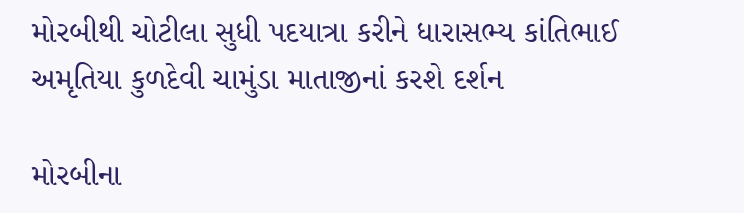મોરબીથી ચોટીલા સુધી પદયાત્રા કરીને ધારાસભ્ય કાંતિભાઈ અમૃતિયા કુળદેવી ચામુંડા માતાજીનાં કરશે દર્શન

મોરબીના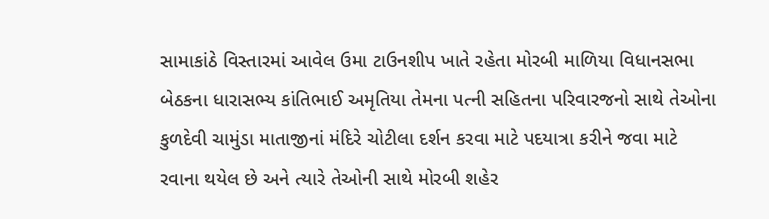સામાકાંઠે વિસ્તારમાં આવેલ ઉમા ટાઉનશીપ ખાતે રહેતા મોરબી માળિયા વિધાનસભા બેઠકના ધારાસભ્ય કાંતિભાઈ અમૃતિયા તેમના પત્ની સહિતના પરિવારજનો સાથે તેઓના કુળદેવી ચામુંડા માતાજીનાં મંદિરે ચોટીલા દર્શન કરવા માટે પદયાત્રા કરીને જવા માટે રવાના થયેલ છે અને ત્યારે તેઓની સાથે મોરબી શહેર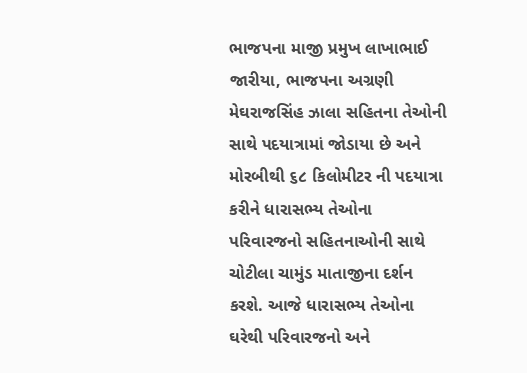ભાજપના માજી પ્રમુખ લાખાભાઈ જારીયા, ભાજપના અગ્રણી મેઘરાજસિંહ ઝાલા સહિતના તેઓની સાથે પદયાત્રામાં જોડાયા છે અને મોરબીથી ૬૮ કિલોમીટર ની પદયાત્રા કરીને ધારાસભ્ય તેઓના પરિવારજનો સહિતનાઓની સાથે ચોટીલા ચામુંડ માતાજીના દર્શન કરશે. આજે ધારાસભ્ય તેઓના ઘરેથી પરિવારજનો અને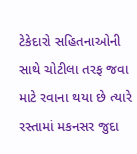ટેકેદારો સહિતનાઓની સાથે ચોટીલા તરફ જવા માટે રવાના થયા છે ત્યારે રસ્તામાં મકનસર જુદા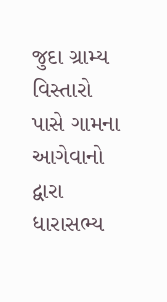જુદા ગ્રામ્ય વિસ્તારો પાસે ગામના આગેવાનો દ્વારા ધારાસભ્ય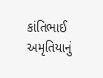કાંતિભાઈ અમૃતિયાનું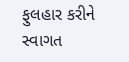ફુલહાર કરીને સ્વાગત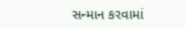સન્માન કરવામાં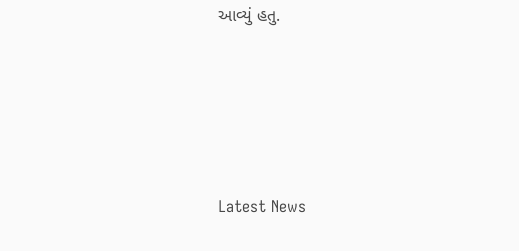આવ્યું હતુ.






Latest News